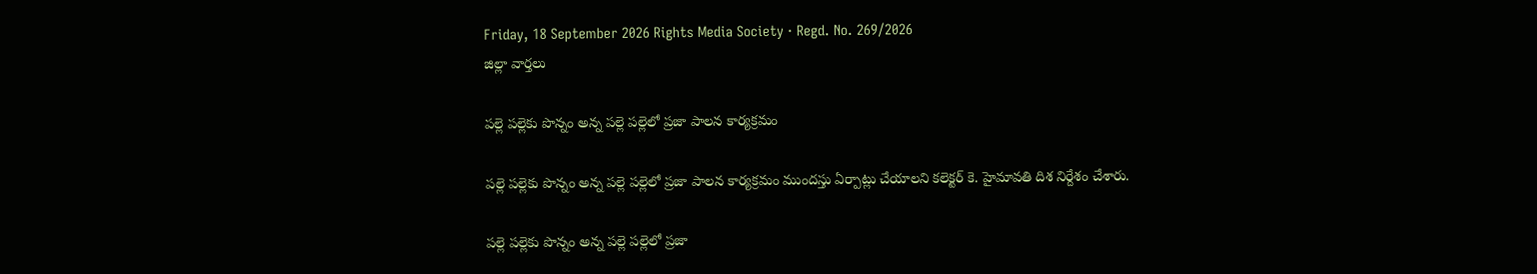Friday, 18 September 2026 Rights Media Society · Regd. No. 269/2026
జిల్లా వార్తలు

పల్లె పల్లెకు పొన్నం అన్న పల్లె పల్లెలో ప్రజా పాలన కార్యక్రమం

పల్లె పల్లెకు పొన్నం అన్న పల్లె పల్లెలో ప్రజా పాలన కార్యక్రమం ముందస్తు ఏర్పాట్లు చేయాలని కలెక్టర్ కె. హైమావతి దిశ నిర్దేశం చేశారు.

పల్లె పల్లెకు పొన్నం అన్న పల్లె పల్లెలో ప్రజా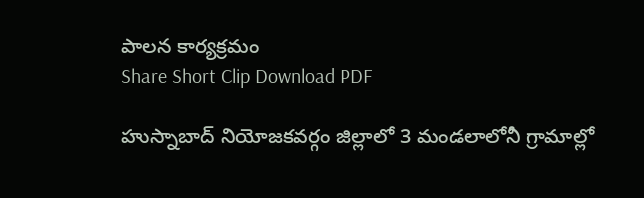పాలన కార్యక్రమం
Share Short Clip Download PDF

హుస్నాబాద్ నియోజకవర్గం జిల్లాలో 3 మండలాలోనీ గ్రామాల్లో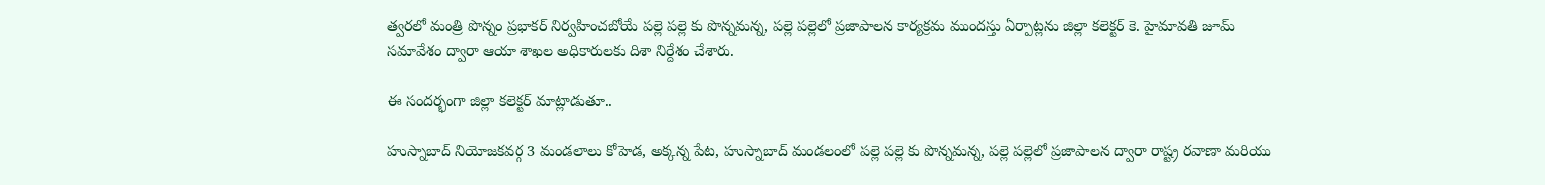త్వరలో మంత్రి పొన్నం ప్రభాకర్ నిర్వహించబోయే పల్లె పల్లె కు పొన్నమన్న, పల్లె పల్లెలో ప్రజాపాలన కార్యక్రమ ముందస్తు ఏర్పాట్లను జిల్లా కలెక్టర్ కె. హైమావతి జూమ్ సమావేశం ద్వారా ఆయా శాఖల అధికారులకు దిశా నిర్దేశం చేశారు.

ఈ సందర్భంగా జిల్లా కలెక్టర్ మాట్లాడుతూ..

హుస్నాబాద్ నియోజకవర్గ 3 మండలాలు కోహెడ, అక్కన్న పేట, హుస్నాబాద్ మండలంలో పల్లె పల్లె కు పొన్నమన్న, పల్లె పల్లెలో ప్రజాపాలన ద్వారా రాష్ట్ర రవాణా మరియు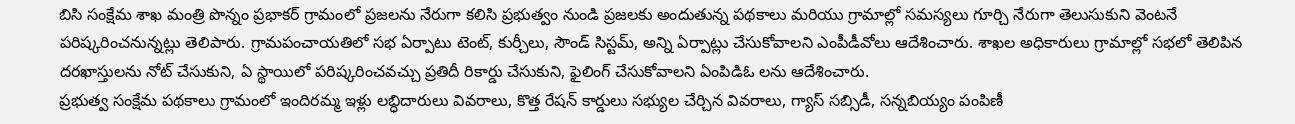బిసి సంక్షేమ శాఖ మంత్రి పొన్నం ప్రభాకర్ గ్రామంలో ప్రజలను నేరుగా కలిసి ప్రభుత్వం నుండి ప్రజలకు అందుతున్న పథకాలు మరియు గ్రామాల్లో సమస్యలు గూర్చి నేరుగా తెలుసుకుని వెంటనే పరిష్కరించనున్నట్లు తెలిపారు. గ్రామపంచాయతిలో సభ ఏర్పాటు టెంట్, కుర్చీలు, సౌండ్ సిస్టమ్, అన్ని ఏర్పాట్లు చేసుకోవాలని ఎంపీడీవోలు ఆదేశించారు. శాఖల అధికారులు గ్రామాల్లో సభలో తెలిపిన దరఖాస్తులను నోట్ చేసుకుని, ఏ స్థాయిలో పరిష్కరించవచ్చు ప్రతిదీ రికార్డు చేసుకుని, ఫైలింగ్ చేసుకోవాలని ఏంపిడిఓ లను ఆదేశించారు.
ప్రభుత్వ సంక్షేమ పథకాలు గ్రామంలో ఇందిరమ్మ ఇళ్లు లబ్ధిదారులు వివరాలు, కొత్త రేషన్ కార్డులు సభ్యుల చేర్చిన వివరాలు, గ్యాస్ సబ్సిడీ, సన్నబియ్యం పంపిణీ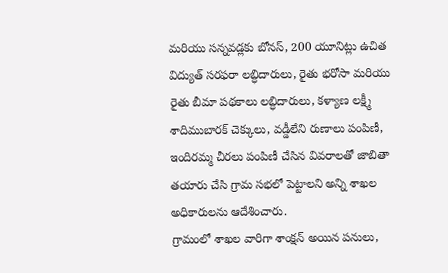మరియు సన్నవడ్లకు బోనస్, 200 యూనిట్లు ఉచిత విద్యుత్ సరఫరా లబ్ధిదారులు, రైతు భరోసా మరియు రైతు బీమా పథకాలు లబ్ధిదారులు, కళ్యాణ లక్ష్మీ శాదిముబారక్ చెక్కులు, వడ్డీలేని రుణాలు పంపిణీ, ఇందిరమ్మ చీరలు పంపిణీ చేసిన వివరాలతో జాబితా తయారు చేసి గ్రామ సభలో పెట్టాలని అన్ని శాఖల అధికారులను ఆదేశించారు.
గ్రామంలో శాఖల వారిగా శాంక్షన్ అయిన పనులు,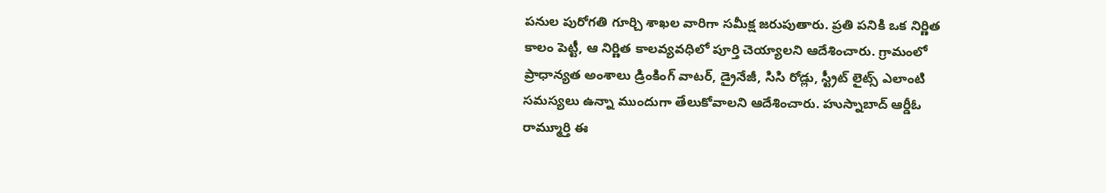పనుల పురోగతి గూర్చి శాఖల వారిగా సమీక్ష జరుపుతారు. ప్రతి పనికి ఒక నిర్ణిత కాలం పెట్టీ, ఆ నిర్ణిత కాలవ్యవధిలో పూర్తి చెయ్యాలని ఆదేశించారు. గ్రామంలో ప్రాధాన్యత అంశాలు డ్రింకింగ్ వాటర్, డ్రైనేజీ, సిసి రోడ్లు, స్ట్రీట్ లైట్స్ ఎలాంటి సమస్యలు ఉన్నా ముందుగా తేలుకోవాలని ఆదేశించారు. హుస్నాబాద్ ఆర్డీఓ రామ్మూర్తి ఈ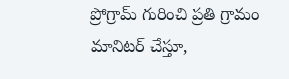ప్రోగ్రామ్ గురించి ప్రతి గ్రామం మానిటర్ చేస్తూ,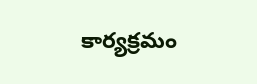కార్యక్రమం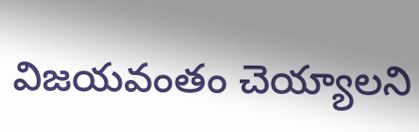విజయవంతం చెయ్యాలని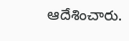ఆదేశించారు.